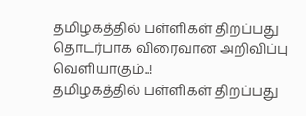தமிழகத்தில் பள்ளிகள் திறப்பது தொடர்பாக விரைவான அறிவிப்பு வெளியாகும்..!
தமிழகத்தில் பள்ளிகள் திறப்பது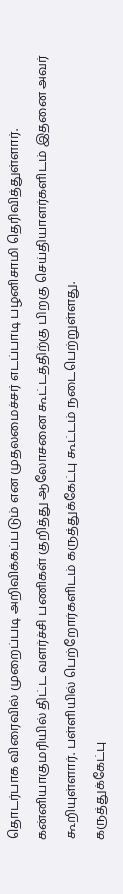தொடர்பாக விரைவில் முறைப்படி அறிவிக்கப்படும் என முதலமைச்சர் எடப்பாடி பழனிசாமி தெரிவித்துள்ளார்.
கன்னியாகுமரியில் திட்ட வளர்ச்சி பணிகள் குறித்து ஆலோசனை கூட்டத்திற்கு பிறகு செய்தியாளர்களிடம் இதனை அவர் கூறியுள்ளார். பள்ளியில் பெற்றோர்களிடம் கருத்துக்கேட்பு கூட்டம் நடைபெற்றுள்ளது.
கருத்துக்கேட்பு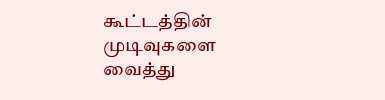கூட்டத்தின் முடிவுகளை வைத்து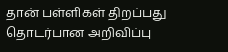தான் பள்ளிகள் திறப்பது தொடர்பான அறிவிப்பு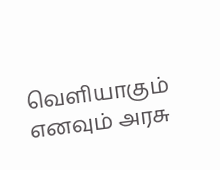வெளியாகும் எனவும் அரசு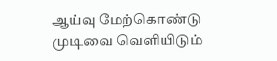ஆய்வு மேற்கொண்டு முடிவை வெளியிடும்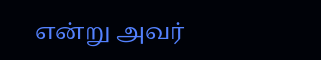என்று அவர்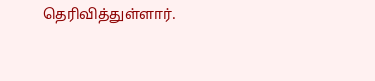தெரிவித்துள்ளார்.